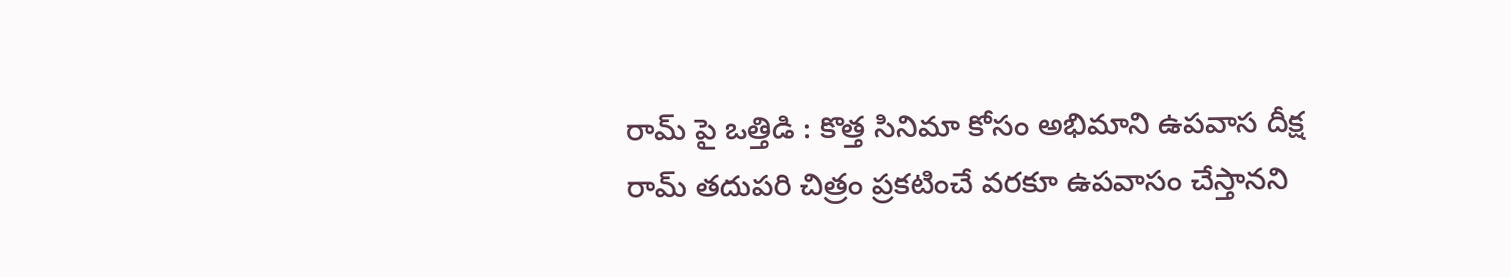రామ్ పై ఒత్తిడి : కొత్త సినిమా కోసం అభిమాని ఉపవాస దీక్ష
రామ్ తదుపరి చిత్రం ప్రకటించే వరకూ ఉపవాసం చేస్తానని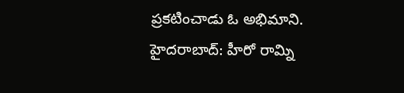ప్రకటించాడు ఓ అభిమాని.
హైదరాబాద్: హీరో రామ్ని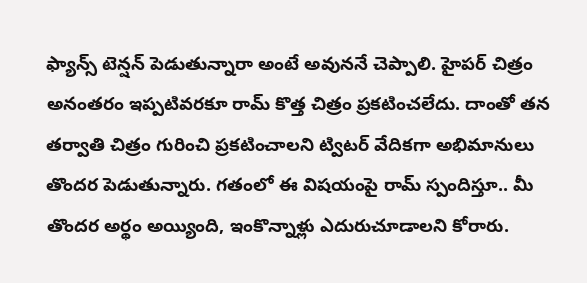ఫ్యాన్స్ టెన్షన్ పెడుతున్నారా అంటే అవుననే చెప్పాలి. హైపర్ చిత్రం అనంతరం ఇప్పటివరకూ రామ్ కొత్త చిత్రం ప్రకటించలేదు. దాంతో తన తర్వాతి చిత్రం గురించి ప్రకటించాలని ట్విటర్ వేదికగా అభిమానులు తొందర పెడుతున్నారు. గతంలో ఈ విషయంపై రామ్ స్పందిస్తూ.. మీ తొందర అర్థం అయ్యింది, ఇంకొన్నాళ్లు ఎదురుచూడాలని కోరారు.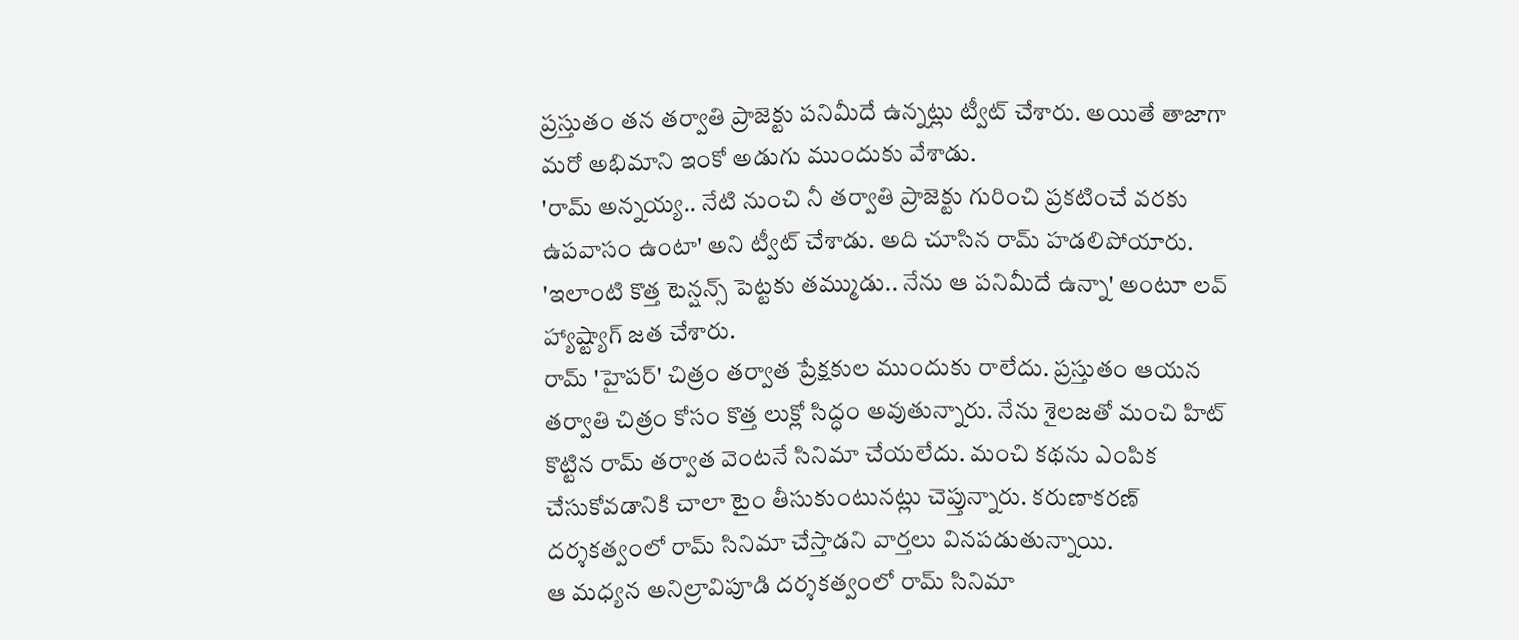ప్రస్తుతం తన తర్వాతి ప్రాజెక్టు పనిమీదే ఉన్నట్లు ట్వీట్ చేశారు. అయితే తాజాగా మరో అభిమాని ఇంకో అడుగు ముందుకు వేశాడు.
'రామ్ అన్నయ్య.. నేటి నుంచి నీ తర్వాతి ప్రాజెక్టు గురించి ప్రకటించే వరకు ఉపవాసం ఉంటా' అని ట్వీట్ చేశాడు. అది చూసిన రామ్ హడలిపోయారు. 'ఇలాంటి కొత్త టెన్షన్స్ పెట్టకు తమ్ముడు.. నేను ఆ పనిమీదే ఉన్నా' అంటూ లవ్ హ్యాష్ట్యాగ్ జత చేశారు.
రామ్ 'హైపర్' చిత్రం తర్వాత ప్రేక్షకుల ముందుకు రాలేదు. ప్రస్తుతం ఆయన తర్వాతి చిత్రం కోసం కొత్త లుక్లో సిద్ధం అవుతున్నారు. నేను శైలజతో మంచి హిట్ కొట్టిన రామ్ తర్వాత వెంటనే సినిమా చేయలేదు. మంచి కథను ఎంపిక చేసుకోవడానికి చాలా టైం తీసుకుంటునట్లు చెప్తున్నారు. కరుణాకరణ్ దర్శకత్వంలో రామ్ సినిమా చేస్తాడని వార్తలు వినపడుతున్నాయి.
ఆ మధ్యన అనిల్రావిపూడి దర్శకత్వంలో రామ్ సినిమా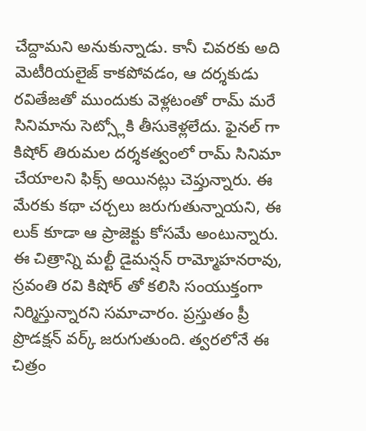చేద్దామని అనుకున్నాడు. కానీ చివరకు అది మెటీరియలైజ్ కాకపోవడం, ఆ దర్శకుడు రవితేజతో ముందుకు వెళ్లటంతో రామ్ మరే సినిమాను సెట్స్లోకి తీసుకెళ్లలేదు. ఫైనల్ గా కిషోర్ తిరుమల దర్శకత్వంలో రామ్ సినిమా చేయాలని ఫిక్స్ అయినట్లు చెప్తున్నారు. ఈ మేరకు కథా చర్చలు జరుగుతున్నాయని, ఈ లుక్ కూడా ఆ ప్రాజెక్టు కోసమే అంటున్నారు.
ఈ చిత్రాన్ని మల్టీ డైమన్షన్ రామ్మోహనరావు, స్రవంతి రవి కిషోర్ తో కలిసి సంయుక్తంగా నిర్మిస్తున్నారని సమాచారం. ప్రస్తుతం ప్రీ ప్రొడక్షన్ వర్క్ జరుగుతుంది. త్వరలోనే ఈ చిత్రం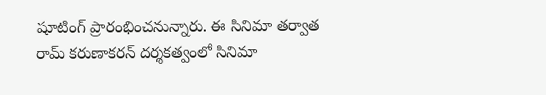షూటింగ్ ప్రారంభించనున్నారు. ఈ సినిమా తర్వాత రామ్ కరుణాకరన్ దర్శకత్వంలో సినిమా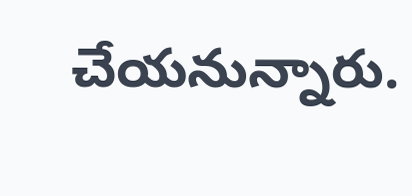చేయనున్నారు.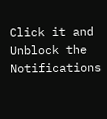Click it and Unblock the Notifications